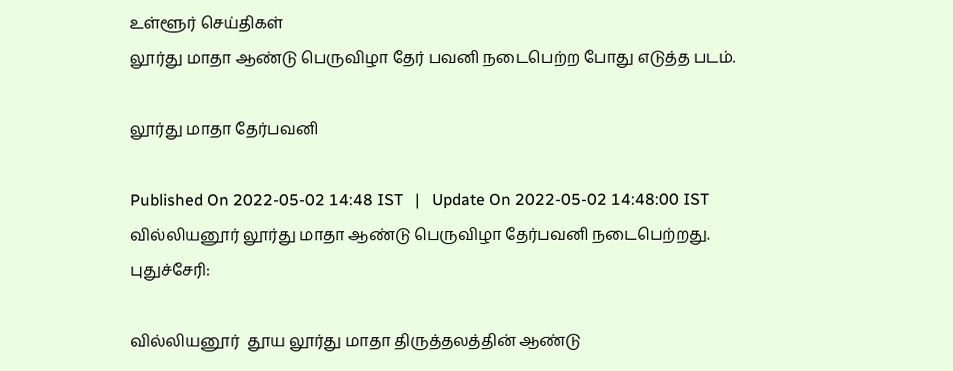உள்ளூர் செய்திகள்
லூர்து மாதா ஆண்டு பெருவிழா தேர் பவனி நடைபெற்ற போது எடுத்த படம்.

லூர்து மாதா தேர்பவனி

Published On 2022-05-02 14:48 IST   |   Update On 2022-05-02 14:48:00 IST
வில்லியனூர் லூர்து மாதா ஆண்டு பெருவிழா தேர்பவனி நடைபெற்றது.
புதுச்சேரி:

வில்லியனூர்  தூய லூர்து மாதா திருத்தலத்தின் ஆண்டு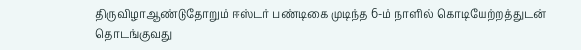திருவிழாஆண்டுதோறும் ஈஸ்டர் பண்டிகை முடிந்த 6-ம் நாளில் கொடியேற்றத்துடன் தொடங்குவது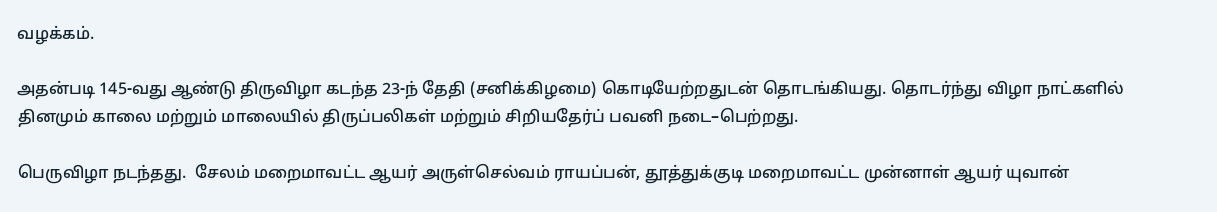வழக்கம்.

அதன்படி 145-வது ஆண்டு திருவிழா கடந்த 23-ந் தேதி (சனிக்கிழமை) கொடியேற்றதுடன் தொடங்கியது. தொடர்ந்து விழா நாட்களில் தினமும் காலை மற்றும் மாலையில் திருப்பலிகள் மற்றும் சிறியதேர்ப் பவனி நடை–பெற்றது.

பெருவிழா நடந்தது.  சேலம் மறைமாவட்ட ஆயர் அருள்செல்வம் ராயப்பன், தூத்துக்குடி மறைமாவட்ட முன்னாள் ஆயர் யுவான்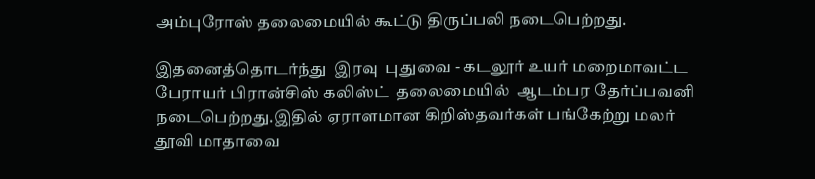அம்புரோஸ் தலைமையில் கூட்டு திருப்பலி நடைபெற்றது.

இதனைத்தொடர்ந்து  இரவு  புதுவை - கடலூர் உயர் மறைமாவட்ட பேராயர் பிரான்சிஸ் கலிஸ்ட்  தலைமையில்  ஆடம்பர தேர்ப்பவனி நடைபெற்றது.இதில் ஏராளமான கிறிஸ்தவர்கள் பங்கேற்று மலர் தூவி மாதாவை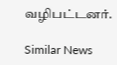வழிபட்டனர்.

Similar News